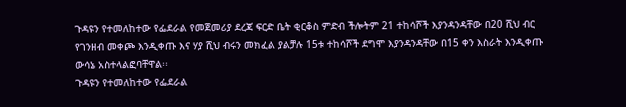ጉዳዩን የተመለከተው የፌደራል የመጀመሪያ ደረጃ ፍርድ ቤት ቂርቆስ ምድብ ችሎትም 21 ተከሳሾች እያንዳንዳቸው በ20 ሺህ ብር የገንዘብ መቀጮ እንዲቀጡ እና ሃያ ሺህ ብሩን መክፈል ያልቻሉ 15ቱ ተከሳሾች ደግሞ እያንዳንዳቸው በ15 ቀን እስራት እንዲቀጡ ውሳኔ አስተላልፎባቸዋል፡፡
ጉዳዩን የተመለከተው የፌደራል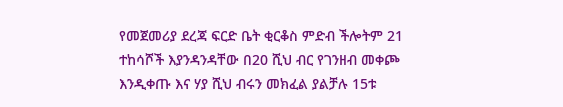የመጀመሪያ ደረጃ ፍርድ ቤት ቂርቆስ ምድብ ችሎትም 21 ተከሳሾች እያንዳንዳቸው በ20 ሺህ ብር የገንዘብ መቀጮ እንዲቀጡ እና ሃያ ሺህ ብሩን መክፈል ያልቻሉ 15ቱ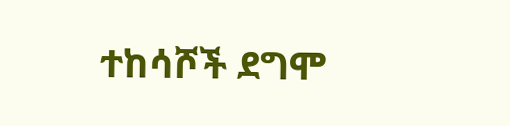ተከሳሾች ደግሞ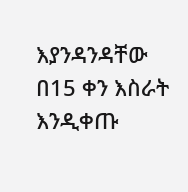እያንዳንዳቸው በ15 ቀን እስራት እንዲቀጡ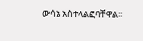ውሳኔ አስተላልፎባቸዋል፡፡